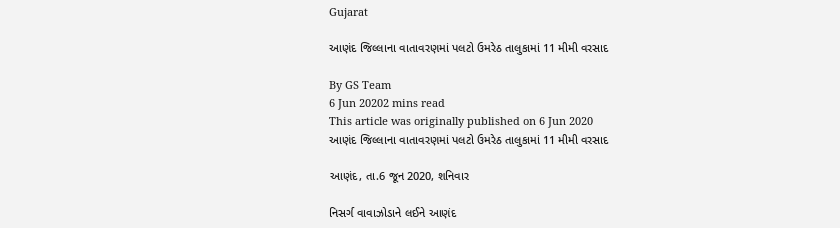Gujarat

આણંદ જિલ્લાના વાતાવરણમાં પલટો ઉમરેઠ તાલુકામાં 11 મીમી વરસાદ

By GS Team
6 Jun 20202 mins read
This article was originally published on 6 Jun 2020
આણંદ જિલ્લાના વાતાવરણમાં પલટો ઉમરેઠ તાલુકામાં 11 મીમી વરસાદ

આણંદ, તા.6 જૂન 2020, શનિવાર

નિસર્ગ વાવાઝોડાને લઈને આણંદ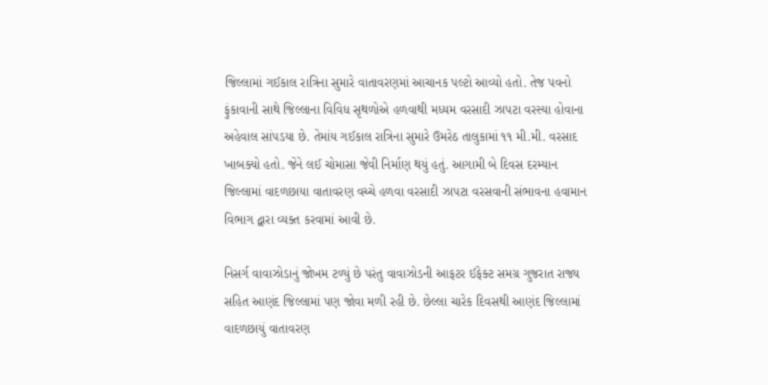જિલ્લામાં ગઈકાલ રાત્રિના સુમારે વાતાવરણમાં આચાનક પલ્ટો આવ્યો હતો. તેજ પવનો ફુંકાવાની સાથે જિલ્લાના વિવિધ સૃથળોએ હળવાથી મધ્યમ વરસાદી ઝાપટા વરસ્યા હોવાના અહેવાલ સાંપડયા છે. તેમાંય ગઈકાલ રાત્રિના સુમારે ઉમરેઠ તાલુકામાં ૧૧ મી.મી. વરસાદ ખાબક્યો હતો. જેને લઈ ચોમાસા જેવી નિર્માણ થયું હતું. આગામી બે દિવસ દરમ્યાન જિલ્લામાં વાદળછાયા વાતાવરણ વચ્ચે હળવા વરસાદી ઝાપટા વરસવાની સંભાવના હવામાન વિભાગ દ્વારા વ્યક્ત કરવામાં આવી છે.

નિસર્ગ વાવાઝોડાનું જોખમ ટળ્યું છે પરંતુ વાવાઝોડની આફટર ઈફેક્ટ સમગ્ર ગુજરાત રાજ્ય સહિત આણંદ જિલ્લામાં પણ જોવા મળી રહી છે. છેલ્લા ચારેક દિવસથી આણંદ જિલ્લામાં વાદળછાયું વાતાવરણ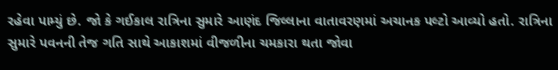રહેવા પામ્યું છે. જો કે ગઈકાલ રાત્રિના સુમારે આણંદ જિલ્લાના વાતાવરણમાં અચાનક પલ્ટો આવ્યો હતો. રાત્રિના સુમારે પવનની તેજ ગતિ સાથે આકાશમાં વીજળીના ચમકારા થતા જોવા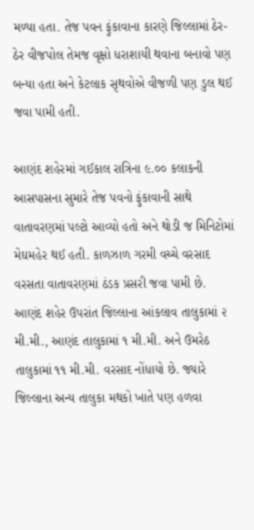મળ્યા હતા. તેજ પવન ફુંકાવાના કારણે જિલ્લામાં ઠેર-ઠેર વીજપોલ તેમજ વૃક્ષો ધરાશાયી થવાના બનાવો પણ બન્યા હતા અને કેટલાક સૃથવોએ વીજળી પણ ડુલ થઈ જવા પામી હતી.

આણંદ શહેરમાં ગઈકાલ રાત્રિના ૯.૦૦ કલાકની આસપાસના સુમારે તેજ પવનો ફુંકાવાની સાથે વાતાવરણમાં પલ્ટો આવ્યો હતો અને થોડી જ મિનિટોમાં મેઘમહેર થઈ હતી. કાળઝાળ ગરમી વચ્ચે વરસાદ વરસતા વાતાવરણમાં ઠંડક પ્રસરી જવા પામી છે. આણંદ શહેર ઉપરાંત જિલ્લાના આંકલાવ તાલુકામાં ૨ મી.મી., આણંદ તાલુકામાં ૧ મી.મી. અને ઉમરેઠ તાલુકામાં ૧૧ મી.મી. વરસાદ નોંધાયો છે. જ્યારે જિલ્લાના અન્ય તાલુકા મથકો ખાતે પણ હળવા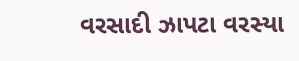વરસાદી ઝાપટા વરસ્યા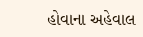હોવાના અહેવાલ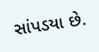સાંપડયા છે.